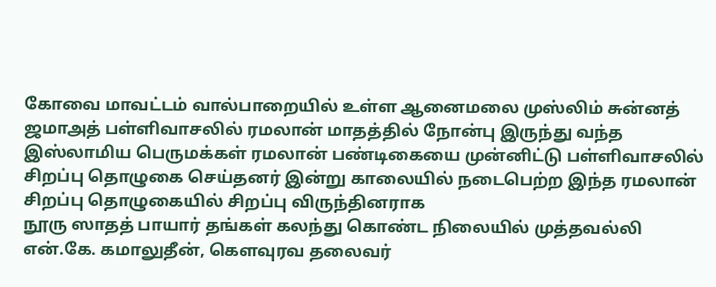கோவை மாவட்டம் வால்பாறையில் உள்ள ஆனைமலை முஸ்லிம் சுன்னத் ஜமாஅத் பள்ளிவாசலில் ரமலான் மாதத்தில் நோன்பு இருந்து வந்த இஸ்லாமிய பெருமக்கள் ரமலான் பண்டிகையை முன்னிட்டு பள்ளிவாசலில் சிறப்பு தொழுகை செய்தனர் இன்று காலையில் நடைபெற்ற இந்த ரமலான் சிறப்பு தொழுகையில் சிறப்பு விருந்தினராக
நூரு ஸாதத் பாயார் தங்கள் கலந்து கொண்ட நிலையில் முத்தவல்லி என்.கே. கமாலுதீன், கௌவுரவ தலைவர்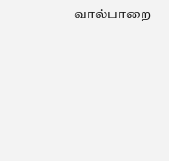வால்பாறை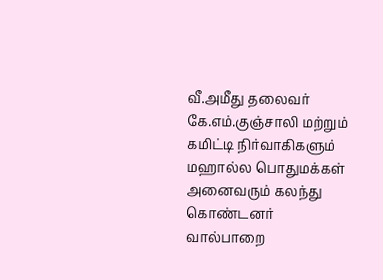வீ.அமீது தலைவர் கே.எம்.குஞ்சாலி மற்றும் கமிட்டி நிர்வாகிகளும் மஹால்ல பொதுமக்கள் அனைவரும் கலந்து கொண்டனர்
வால்பாறை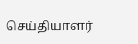செய்தியாளர்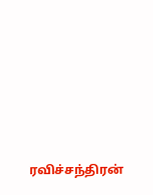ரவிச்சந்திரன்